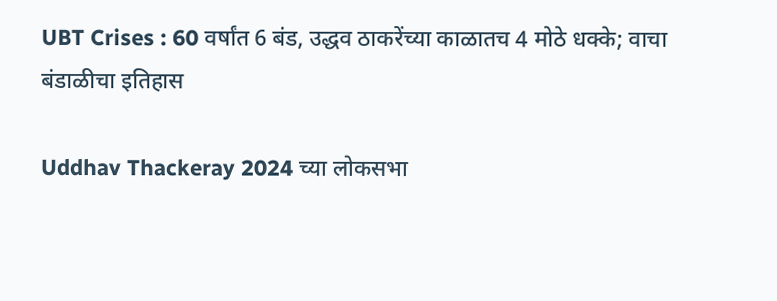UBT Crises : 60 वर्षांत 6 बंड, उद्धव ठाकरेंच्या काळातच 4 मोठे धक्के; वाचा बंडाळीचा इतिहास

Uddhav Thackeray 2024 च्या लोकसभा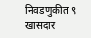निवडणुकीत ९ खासदार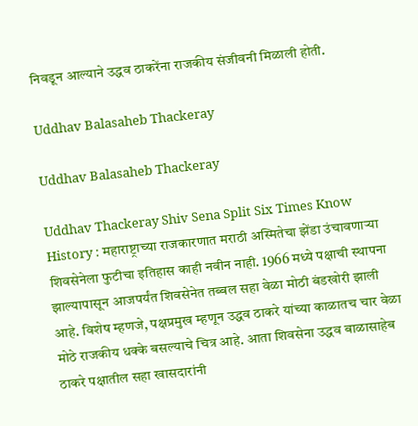निवडून आल्याने उद्धव ठाकरेंना राजकीय संजीवनी मिळाली होती.

Uddhav Balasaheb Thackeray

Uddhav Balasaheb Thackeray

Uddhav Thackeray Shiv Sena Split Six Times Know History : महाराष्ट्राच्या राजकारणात मराठी अस्मितेचा झेंडा उंचावणाऱ्या शिवसेनेला फुटीचा इतिहास काही नवीन नाही. 1966 मध्ये पक्षाची स्थापना झाल्यापासून आजपर्यंत शिवसेनेत तब्बल सहा वेळा मोठी बंडखोरी झाली आहे. विशेष म्हणजे, पक्षप्रमुख म्हणून उद्धव ठाकरे यांच्या काळातच चार वेळा मोठे राजकीय धक्के बसल्याचे चित्र आहे. आता शिवसेना उद्धव बाळासाहेब ठाकरे पक्षातील सहा खासदारांनी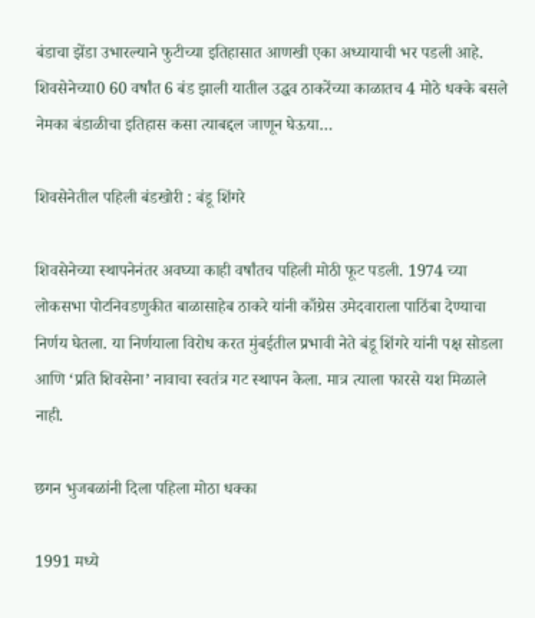बंडाचा झेंडा उभारल्याने फुटीच्या इतिहासात आणखी एका अध्यायाची भर पडली आहे. शिवसेनेच्या0 60 वर्षांत 6 बंड झाली यातील उद्धव ठाकरेंच्या काळातच 4 मोठे धक्के बसले नेमका बंडाळीचा इतिहास कसा त्याबद्दल जाणून घेऊया…

शिवसेनेतील पहिली बंडखोरी : बंडू शिंगरे

शिवसेनेच्या स्थापनेनंतर अवघ्या काही वर्षांतच पहिली मोठी फूट पडली. 1974 च्या लोकसभा पोटनिवडणुकीत बाळासाहेब ठाकरे यांनी काँग्रेस उमेदवाराला पाठिंबा देण्याचा निर्णय घेतला. या निर्णयाला विरोध करत मुंबईतील प्रभावी नेते बंडू शिंगरे यांनी पक्ष सोडला आणि ‘प्रति शिवसेना’ नावाचा स्वतंत्र गट स्थापन केला. मात्र त्याला फारसे यश मिळाले नाही.

छगन भुजबळांनी दिला पहिला मोठा धक्का

1991 मध्ये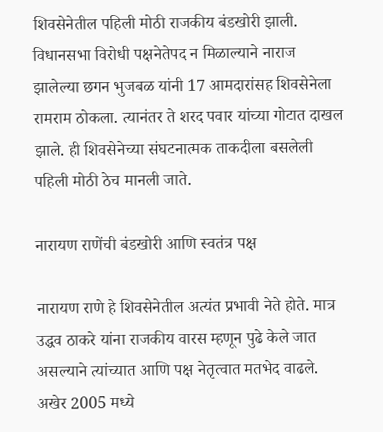शिवसेनेतील पहिली मोठी राजकीय बंडखोरी झाली. विधानसभा विरोधी पक्षनेतेपद न मिळाल्याने नाराज झालेल्या छगन भुजबळ यांनी 17 आमदारांसह शिवसेनेला रामराम ठोकला. त्यानंतर ते शरद पवार यांच्या गोटात दाखल झाले. ही शिवसेनेच्या संघटनात्मक ताकदीला बसलेली पहिली मोठी ठेच मानली जाते.

नारायण राणेंची बंडखोरी आणि स्वतंत्र पक्ष

नारायण राणे हे शिवसेनेतील अत्यंत प्रभावी नेते होते. मात्र उद्धव ठाकरे यांना राजकीय वारस म्हणून पुढे केले जात असल्याने त्यांच्यात आणि पक्ष नेतृत्वात मतभेद वाढले. अखेर 2005 मध्ये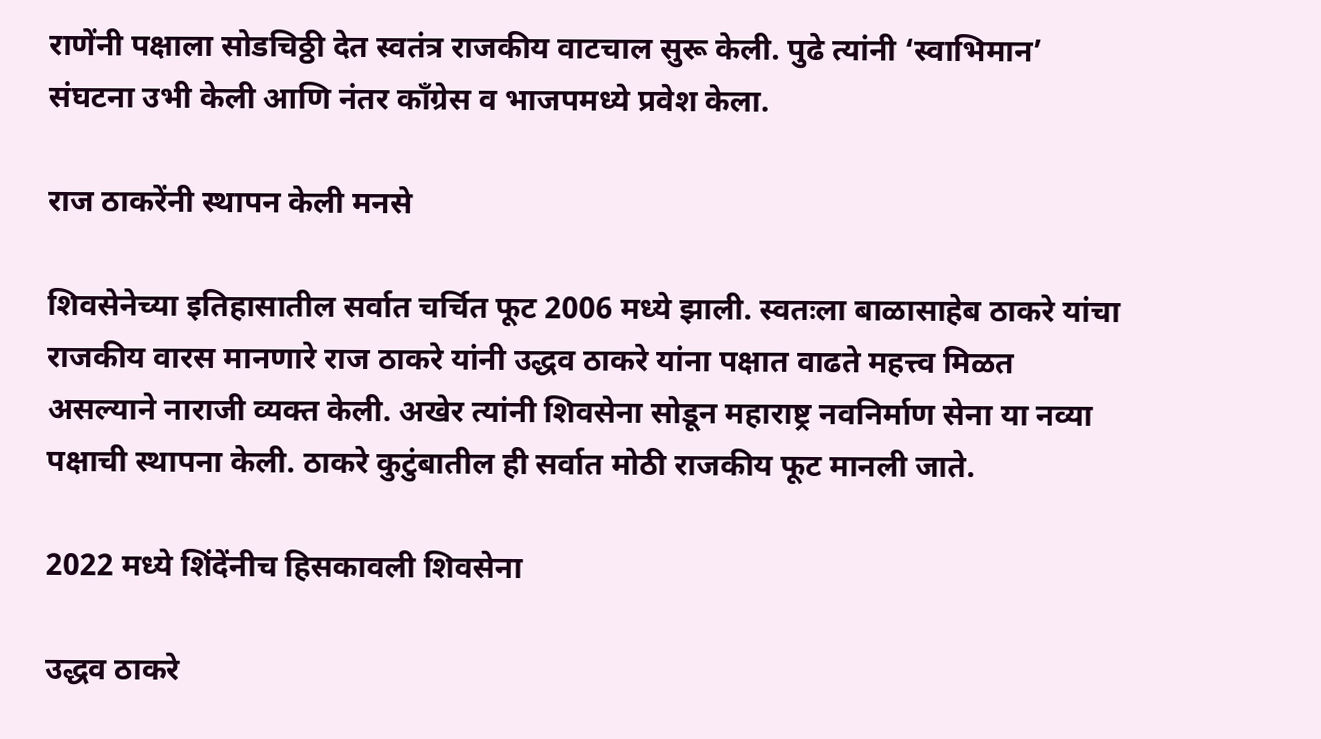राणेंनी पक्षाला सोडचिठ्ठी देत स्वतंत्र राजकीय वाटचाल सुरू केली. पुढे त्यांनी ‘स्वाभिमान’ संघटना उभी केली आणि नंतर काँग्रेस व भाजपमध्ये प्रवेश केला.

राज ठाकरेंनी स्थापन केली मनसे

शिवसेनेच्या इतिहासातील सर्वात चर्चित फूट 2006 मध्ये झाली. स्वतःला बाळासाहेब ठाकरे यांचा राजकीय वारस मानणारे राज ठाकरे यांनी उद्धव ठाकरे यांना पक्षात वाढते महत्त्व मिळत असल्याने नाराजी व्यक्त केली. अखेर त्यांनी शिवसेना सोडून महाराष्ट्र नवनिर्माण सेना या नव्या पक्षाची स्थापना केली. ठाकरे कुटुंबातील ही सर्वात मोठी राजकीय फूट मानली जाते.

2022 मध्ये शिंदेंनीच हिसकावली शिवसेना

उद्धव ठाकरे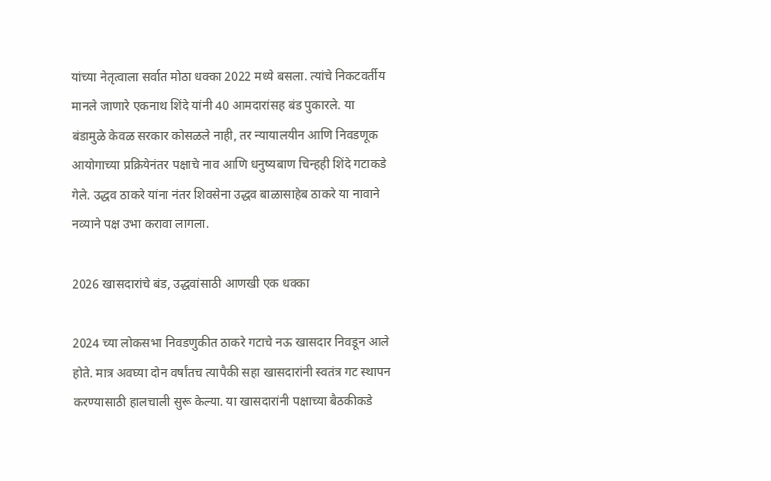यांच्या नेतृत्वाला सर्वात मोठा धक्का 2022 मध्ये बसला. त्यांचे निकटवर्तीय मानले जाणारे एकनाथ शिंदे यांनी 40 आमदारांसह बंड पुकारले. या बंडामुळे केवळ सरकार कोसळले नाही, तर न्यायालयीन आणि निवडणूक आयोगाच्या प्रक्रियेनंतर पक्षाचे नाव आणि धनुष्यबाण चिन्हही शिंदे गटाकडे गेले. उद्धव ठाकरे यांना नंतर शिवसेना उद्धव बाळासाहेब ठाकरे या नावाने नव्याने पक्ष उभा करावा लागला.

2026 खासदारांचे बंड, उद्धवांसाठी आणखी एक धक्का

2024 च्या लोकसभा निवडणुकीत ठाकरे गटाचे नऊ खासदार निवडून आले होते. मात्र अवघ्या दोन वर्षांतच त्यापैकी सहा खासदारांनी स्वतंत्र गट स्थापन करण्यासाठी हालचाली सुरू केल्या. या खासदारांनी पक्षाच्या बैठकीकडे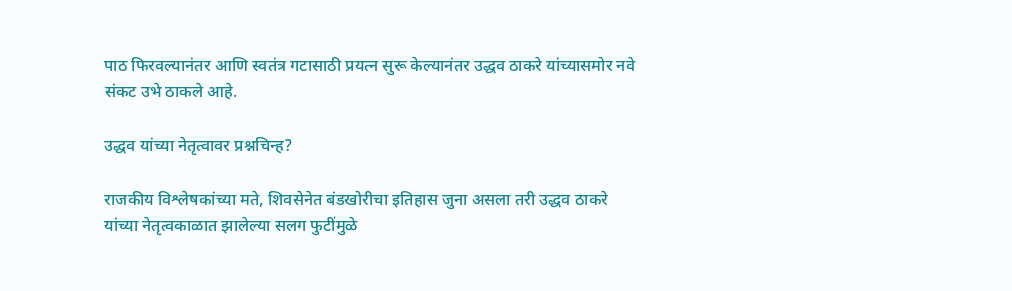पाठ फिरवल्यानंतर आणि स्वतंत्र गटासाठी प्रयत्न सुरू केल्यानंतर उद्धव ठाकरे यांच्यासमोर नवे संकट उभे ठाकले आहे.

उद्धव यांच्या नेतृत्वावर प्रश्नचिन्ह?

राजकीय विश्लेषकांच्या मते, शिवसेनेत बंडखोरीचा इतिहास जुना असला तरी उद्धव ठाकरे यांच्या नेतृत्वकाळात झालेल्या सलग फुटींमुळे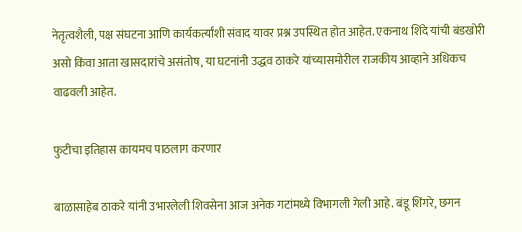नेतृत्वशैली, पक्ष संघटना आणि कार्यकर्त्यांशी संवाद यावर प्रश्न उपस्थित होत आहेत. एकनाथ शिंदे यांची बंडखोरी असो किंवा आता खासदारांचे असंतोष, या घटनांनी उद्धव ठाकरे यांच्यासमोरील राजकीय आव्हाने अधिकच वाढवली आहेत.

फुटीचा इतिहास कायमच पाठलाग करणार

बाळासाहेब ठाकरे यांनी उभारलेली शिवसेना आज अनेक गटांमध्ये विभागली गेली आहे. बंडू शिंगरे, छगन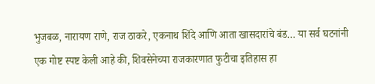भुजबळ, नारायण राणे, राज ठाकरे, एकनाथ शिंदे आणि आता खासदारांचे बंड… या सर्व घटनांनी एक गोष्ट स्पष्ट केली आहे की, शिवसेनेच्या राजकारणात फुटीचा इतिहास हा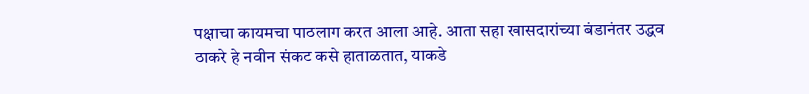पक्षाचा कायमचा पाठलाग करत आला आहे. आता सहा खासदारांच्या बंडानंतर उद्धव ठाकरे हे नवीन संकट कसे हाताळतात, याकडे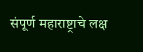संपूर्ण महाराष्ट्राचे लक्ष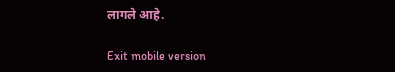लागले आहे.

Exit mobile version